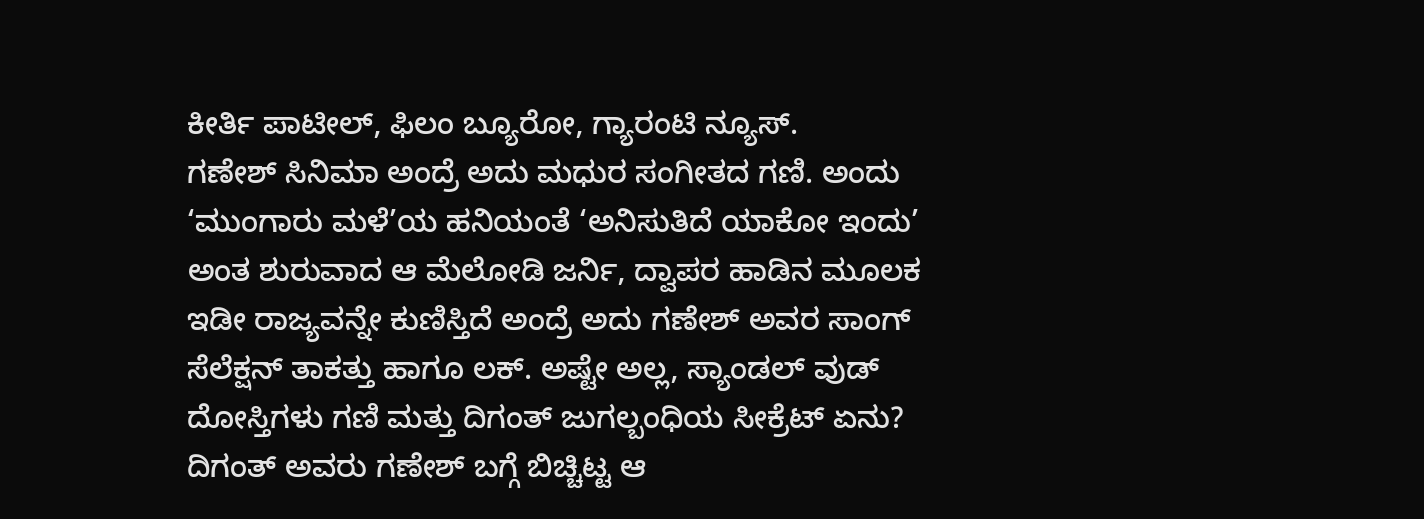ಕೀರ್ತಿ ಪಾಟೀಲ್, ಫಿಲಂ ಬ್ಯೂರೋ, ಗ್ಯಾರಂಟಿ ನ್ಯೂಸ್.
ಗಣೇಶ್ ಸಿನಿಮಾ ಅಂದ್ರೆ ಅದು ಮಧುರ ಸಂಗೀತದ ಗಣಿ. ಅಂದು ‘ಮುಂಗಾರು ಮಳೆ’ಯ ಹನಿಯಂತೆ ‘ಅನಿಸುತಿದೆ ಯಾಕೋ ಇಂದು’ ಅಂತ ಶುರುವಾದ ಆ ಮೆಲೋಡಿ ಜರ್ನಿ, ದ್ವಾಪರ ಹಾಡಿನ ಮೂಲಕ ಇಡೀ ರಾಜ್ಯವನ್ನೇ ಕುಣಿಸ್ತಿದೆ ಅಂದ್ರೆ ಅದು ಗಣೇಶ್ ಅವರ ಸಾಂಗ್ ಸೆಲೆಕ್ಷನ್ ತಾಕತ್ತು ಹಾಗೂ ಲಕ್. ಅಷ್ಟೇ ಅಲ್ಲ, ಸ್ಯಾಂಡಲ್ ವುಡ್ ದೋಸ್ತಿಗಳು ಗಣಿ ಮತ್ತು ದಿಗಂತ್ ಜುಗಲ್ಬಂಧಿಯ ಸೀಕ್ರೆಟ್ ಏನು? ದಿಗಂತ್ ಅವರು ಗಣೇಶ್ ಬಗ್ಗೆ ಬಿಚ್ಚಿಟ್ಟ ಆ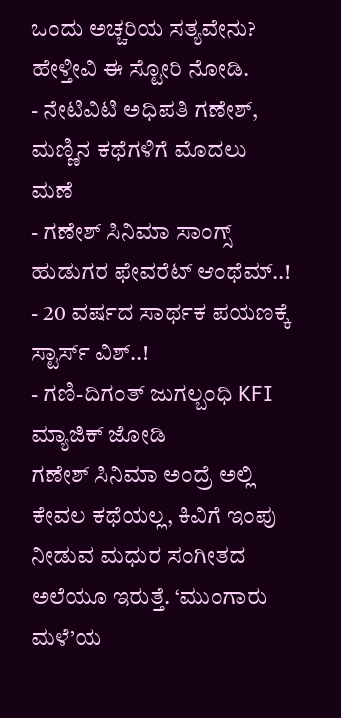ಒಂದು ಅಚ್ಚರಿಯ ಸತ್ಯವೇನು? ಹೇಳ್ತೀವಿ ಈ ಸ್ಟೋರಿ ನೋಡಿ.
- ನೇಟಿವಿಟಿ ಅಧಿಪತಿ ಗಣೇಶ್, ಮಣ್ಣಿನ ಕಥೆಗಳಿಗೆ ಮೊದಲು ಮಣೆ
- ಗಣೇಶ್ ಸಿನಿಮಾ ಸಾಂಗ್ಸ್ ಹುಡುಗರ ಫೇವರೆಟ್ ಆಂಥೆಮ್..!
- 20 ವರ್ಷದ ಸಾರ್ಥಕ ಪಯಣಕ್ಕೆ ಸ್ಟಾರ್ಸ್ ವಿಶ್..!
- ಗಣಿ-ದಿಗಂತ್ ಜುಗಲ್ಬಂಧಿ KFI ಮ್ಯಾಜಿಕ್ ಜೋಡಿ
ಗಣೇಶ್ ಸಿನಿಮಾ ಅಂದ್ರೆ ಅಲ್ಲಿ ಕೇವಲ ಕಥೆಯಲ್ಲ, ಕಿವಿಗೆ ಇಂಪು ನೀಡುವ ಮಧುರ ಸಂಗೀತದ ಅಲೆಯೂ ಇರುತ್ತೆ. ‘ಮುಂಗಾರು ಮಳೆ’ಯ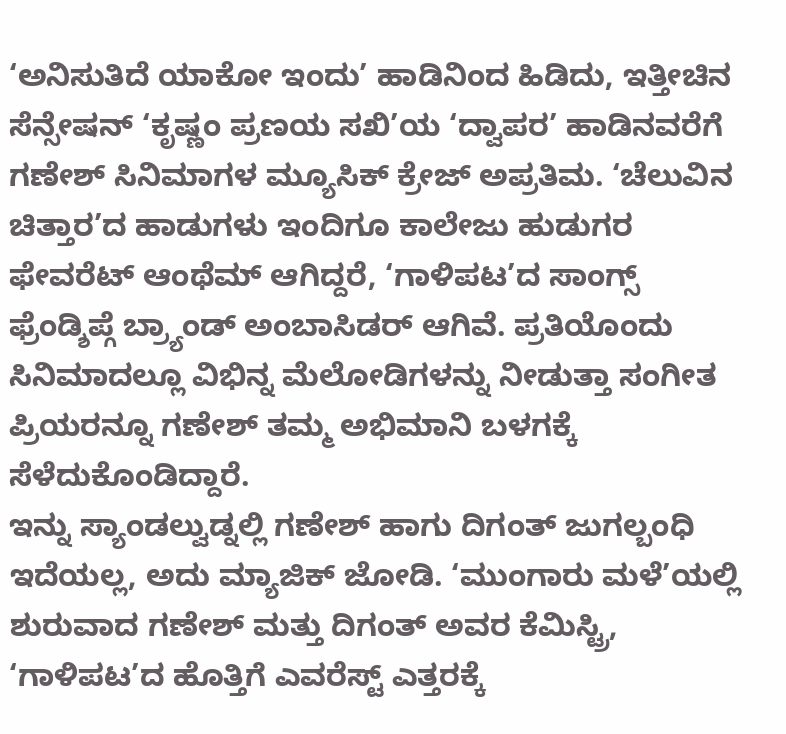‘ಅನಿಸುತಿದೆ ಯಾಕೋ ಇಂದು’ ಹಾಡಿನಿಂದ ಹಿಡಿದು, ಇತ್ತೀಚಿನ ಸೆನ್ಸೇಷನ್ ‘ಕೃಷ್ಣಂ ಪ್ರಣಯ ಸಖಿ’ಯ ‘ದ್ವಾಪರ’ ಹಾಡಿನವರೆಗೆ ಗಣೇಶ್ ಸಿನಿಮಾಗಳ ಮ್ಯೂಸಿಕ್ ಕ್ರೇಜ್ ಅಪ್ರತಿಮ. ‘ಚೆಲುವಿನ ಚಿತ್ತಾರ’ದ ಹಾಡುಗಳು ಇಂದಿಗೂ ಕಾಲೇಜು ಹುಡುಗರ ಫೇವರೆಟ್ ಆಂಥೆಮ್ ಆಗಿದ್ದರೆ, ‘ಗಾಳಿಪಟ’ದ ಸಾಂಗ್ಸ್ ಫ್ರೆಂಡ್ಶಿಪ್ಗೆ ಬ್ರ್ಯಾಂಡ್ ಅಂಬಾಸಿಡರ್ ಆಗಿವೆ. ಪ್ರತಿಯೊಂದು ಸಿನಿಮಾದಲ್ಲೂ ವಿಭಿನ್ನ ಮೆಲೋಡಿಗಳನ್ನು ನೀಡುತ್ತಾ ಸಂಗೀತ ಪ್ರಿಯರನ್ನೂ ಗಣೇಶ್ ತಮ್ಮ ಅಭಿಮಾನಿ ಬಳಗಕ್ಕೆ ಸೆಳೆದುಕೊಂಡಿದ್ದಾರೆ.
ಇನ್ನು ಸ್ಯಾಂಡಲ್ವುಡ್ನಲ್ಲಿ ಗಣೇಶ್ ಹಾಗು ದಿಗಂತ್ ಜುಗಲ್ಬಂಧಿ ಇದೆಯಲ್ಲ, ಅದು ಮ್ಯಾಜಿಕ್ ಜೋಡಿ. ‘ಮುಂಗಾರು ಮಳೆ’ಯಲ್ಲಿ ಶುರುವಾದ ಗಣೇಶ್ ಮತ್ತು ದಿಗಂತ್ ಅವರ ಕೆಮಿಸ್ಟ್ರಿ, ‘ಗಾಳಿಪಟ’ದ ಹೊತ್ತಿಗೆ ಎವರೆಸ್ಟ್ ಎತ್ತರಕ್ಕೆ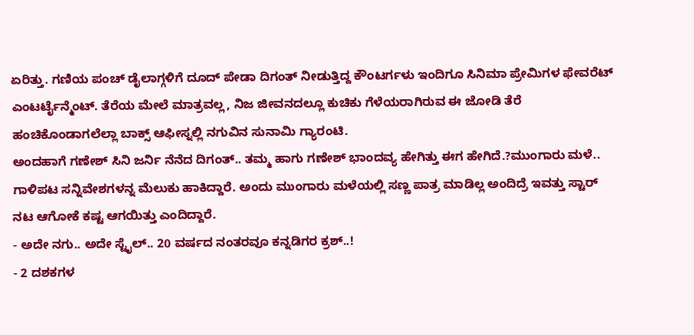ಏರಿತ್ತು. ಗಣಿಯ ಪಂಚ್ ಡೈಲಾಗ್ಗಳಿಗೆ ದೂದ್ ಪೇಡಾ ದಿಗಂತ್ ನೀಡುತ್ತಿದ್ದ ಕೌಂಟರ್ಗಳು ಇಂದಿಗೂ ಸಿನಿಮಾ ಪ್ರೇಮಿಗಳ ಫೇವರೆಟ್ ಎಂಟರ್ಟೈನ್ಮೆಂಟ್. ತೆರೆಯ ಮೇಲೆ ಮಾತ್ರವಲ್ಲ, ನಿಜ ಜೀವನದಲ್ಲೂ ಕುಚಿಕು ಗೆಳೆಯರಾಗಿರುವ ಈ ಜೋಡಿ ತೆರೆ ಹಂಚಿಕೊಂಡಾಗಲೆಲ್ಲಾ ಬಾಕ್ಸ್ ಆಫೀಸ್ನಲ್ಲಿ ನಗುವಿನ ಸುನಾಮಿ ಗ್ಯಾರಂಟಿ.
ಅಂದಹಾಗೆ ಗಣೇಶ್ ಸಿನಿ ಜರ್ನಿ ನೆನೆದ ದಿಗಂತ್.. ತಮ್ಮ ಹಾಗು ಗಣೇಶ್ ಭಾಂದವ್ಯ ಹೇಗಿತ್ತು ಈಗ ಹೇಗಿದೆ.?ಮುಂಗಾರು ಮಳೆ.. ಗಾಳಿಪಟ ಸನ್ನಿವೇಶಗಳನ್ನ ಮೆಲುಕು ಹಾಕಿದ್ದಾರೆ. ಅಂದು ಮುಂಗಾರು ಮಳೆಯಲ್ಲಿ ಸಣ್ಣ ಪಾತ್ರ ಮಾಡಿಲ್ಲ ಅಂದಿದ್ರೆ ಇವತ್ತು ಸ್ಟಾರ್ ನಟ ಆಗೋಕೆ ಕಷ್ಟ ಆಗಯಿತ್ತು ಎಂದಿದ್ದಾರೆ.
- ಅದೇ ನಗು.. ಅದೇ ಸ್ಟೈಲ್.. 20 ವರ್ಷದ ನಂತರವೂ ಕನ್ನಡಿಗರ ಕ್ರಶ್..!
- 2 ದಶಕಗಳ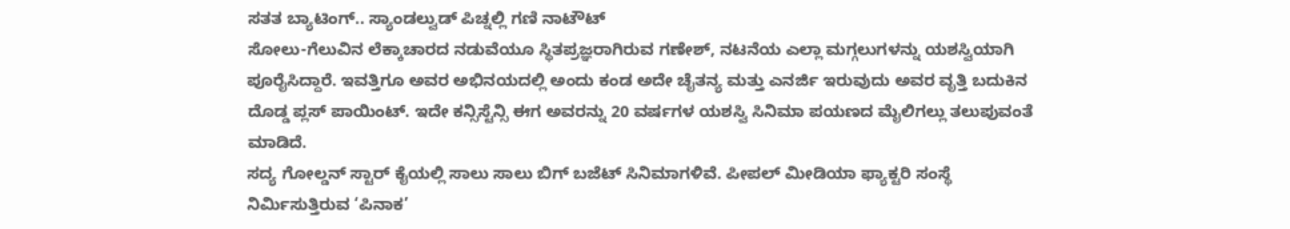ಸತತ ಬ್ಯಾಟಿಂಗ್.. ಸ್ಯಾಂಡಲ್ವುಡ್ ಪಿಚ್ನಲ್ಲಿ ಗಣಿ ನಾಟೌಟ್
ಸೋಲು-ಗೆಲುವಿನ ಲೆಕ್ಕಾಚಾರದ ನಡುವೆಯೂ ಸ್ಥಿತಪ್ರಜ್ಞರಾಗಿರುವ ಗಣೇಶ್, ನಟನೆಯ ಎಲ್ಲಾ ಮಗ್ಗಲುಗಳನ್ನು ಯಶಸ್ವಿಯಾಗಿ ಪೂರೈಸಿದ್ದಾರೆ. ಇವತ್ತಿಗೂ ಅವರ ಅಭಿನಯದಲ್ಲಿ ಅಂದು ಕಂಡ ಅದೇ ಚೈತನ್ಯ ಮತ್ತು ಎನರ್ಜಿ ಇರುವುದು ಅವರ ವೃತ್ತಿ ಬದುಕಿನ ದೊಡ್ಡ ಪ್ಲಸ್ ಪಾಯಿಂಟ್. ಇದೇ ಕನ್ಸಿಸ್ಟೆನ್ಸಿ ಈಗ ಅವರನ್ನು 20 ವರ್ಷಗಳ ಯಶಸ್ವಿ ಸಿನಿಮಾ ಪಯಣದ ಮೈಲಿಗಲ್ಲು ತಲುಪುವಂತೆ ಮಾಡಿದೆ.
ಸದ್ಯ ಗೋಲ್ಡನ್ ಸ್ಟಾರ್ ಕೈಯಲ್ಲಿ ಸಾಲು ಸಾಲು ಬಿಗ್ ಬಜೆಟ್ ಸಿನಿಮಾಗಳಿವೆ. ಪೀಪಲ್ ಮೀಡಿಯಾ ಫ್ಯಾಕ್ಟರಿ ಸಂಸ್ಥೆ ನಿರ್ಮಿಸುತ್ತಿರುವ ‘ಪಿನಾಕ’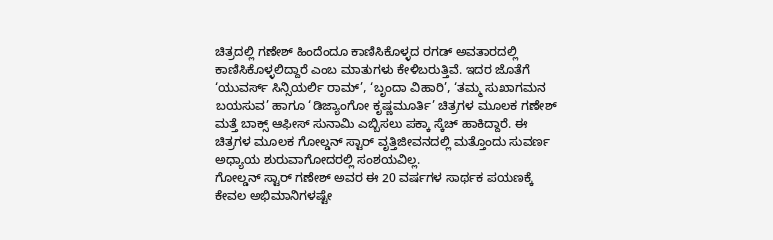ಚಿತ್ರದಲ್ಲಿ ಗಣೇಶ್ ಹಿಂದೆಂದೂ ಕಾಣಿಸಿಕೊಳ್ಳದ ರಗಡ್ ಅವತಾರದಲ್ಲಿ ಕಾಣಿಸಿಕೊಳ್ಳಲಿದ್ದಾರೆ ಎಂಬ ಮಾತುಗಳು ಕೇಳಿಬರುತ್ತಿವೆ. ಇದರ ಜೊತೆಗೆ ‘ಯುವರ್ಸ್ ಸಿನ್ಸಿಯರ್ಲಿ ರಾಮ್’, ‘ಬೃಂದಾ ವಿಹಾರಿ’, ‘ತಮ್ಮ ಸುಖಾಗಮನ ಬಯಸುವ’ ಹಾಗೂ ‘ಡಿಜ್ಯಾಂಗೋ ಕೃಷ್ಣಮೂರ್ತಿ’ ಚಿತ್ರಗಳ ಮೂಲಕ ಗಣೇಶ್ ಮತ್ತೆ ಬಾಕ್ಸ್ ಆಫೀಸ್ ಸುನಾಮಿ ಎಬ್ಬಿಸಲು ಪಕ್ಕಾ ಸ್ಕೆಚ್ ಹಾಕಿದ್ದಾರೆ. ಈ ಚಿತ್ರಗಳ ಮೂಲಕ ಗೋಲ್ಡನ್ ಸ್ಟಾರ್ ವೃತ್ತಿಜೀವನದಲ್ಲಿ ಮತ್ತೊಂದು ಸುವರ್ಣ ಅಧ್ಯಾಯ ಶುರುವಾಗೋದರಲ್ಲಿ ಸಂಶಯವಿಲ್ಲ.
ಗೋಲ್ಡನ್ ಸ್ಟಾರ್ ಗಣೇಶ್ ಅವರ ಈ 20 ವರ್ಷಗಳ ಸಾರ್ಥಕ ಪಯಣಕ್ಕೆ ಕೇವಲ ಅಭಿಮಾನಿಗಳಷ್ಟೇ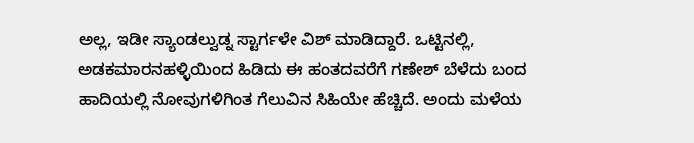ಅಲ್ಲ, ಇಡೀ ಸ್ಯಾಂಡಲ್ವುಡ್ನ ಸ್ಟಾರ್ಗಳೇ ವಿಶ್ ಮಾಡಿದ್ದಾರೆ. ಒಟ್ಟಿನಲ್ಲಿ, ಅಡಕಮಾರನಹಳ್ಳಿಯಿಂದ ಹಿಡಿದು ಈ ಹಂತದವರೆಗೆ ಗಣೇಶ್ ಬೆಳೆದು ಬಂದ ಹಾದಿಯಲ್ಲಿ ನೋವುಗಳಿಗಿಂತ ಗೆಲುವಿನ ಸಿಹಿಯೇ ಹೆಚ್ಚಿದೆ. ಅಂದು ಮಳೆಯ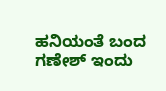ಹನಿಯಂತೆ ಬಂದ ಗಣೇಶ್ ಇಂದು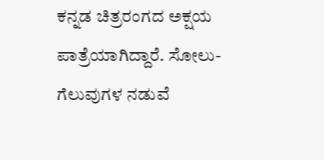ಕನ್ನಡ ಚಿತ್ರರಂಗದ ಅಕ್ಷಯ ಪಾತ್ರೆಯಾಗಿದ್ದಾರೆ. ಸೋಲು-ಗೆಲುವುಗಳ ನಡುವೆ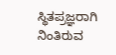ಸ್ಥಿತಪ್ರಜ್ಞರಾಗಿ ನಿಂತಿರುವ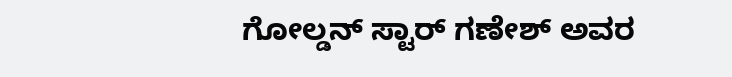ಗೋಲ್ಡನ್ ಸ್ಟಾರ್ ಗಣೇಶ್ ಅವರ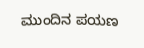ಮುಂದಿನ ಪಯಣ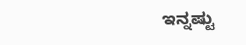ಇನ್ನಷ್ಟು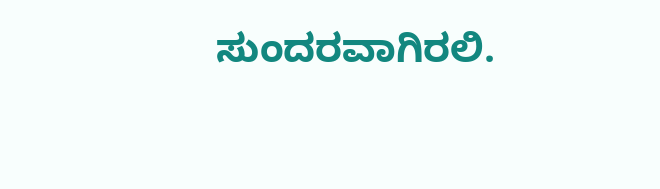ಸುಂದರವಾಗಿರಲಿ.